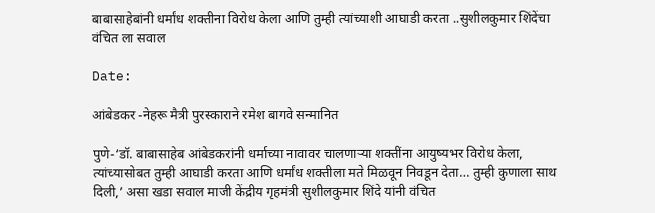बाबासाहेबांनी धर्मांध शक्तीना विरोध केला आणि तुम्ही त्यांच्याशी आघाडी करता ..सुशीलकुमार शिंदेंचा वंचित ला सवाल

Date:

आंबेडकर -नेहरू मैत्री पुरस्काराने रमेश बागवे सन्मानित

पुणे-‘डॉ. बाबासाहेब आंबेडकरांनी धर्माच्या नावावर चालणाऱ्या शक्तींना आयुष्यभर विरोध केला, त्यांच्यासोबत तुम्ही आघाडी करता आणि धर्मांध शक्तीला मते मिळवून निवडून देता… तुम्ही कुणाला साथ दिली,’ असा खडा सवाल माजी केंद्रीय गृहमंत्री सुशीलकुमार शिंदे यांनी वंचित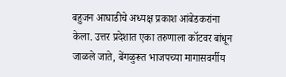बहुजन आघाडीचे अध्यक्ष प्रकाश आंबेडकरांना केला. उत्तर प्रदेशात एका तरुणाला कॉटवर बांधून जाळले जाते, बेंगळुरूत भाजपच्या मागासवर्गीय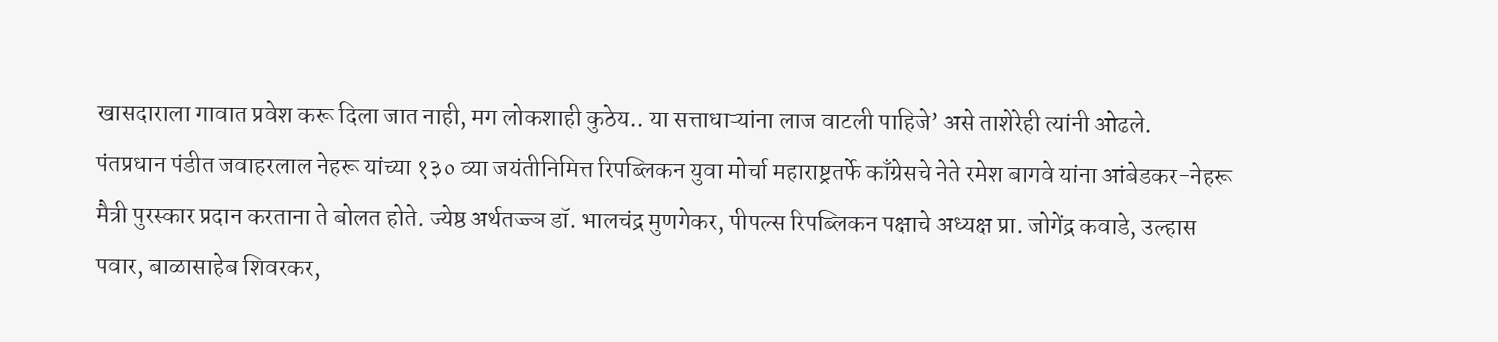खासदाराला गावात प्रवेश करू दिला जात नाही, मग लोकशाही कुठेय.. या सत्ताधाऱ्यांना लाज वाटली पाहिजे’ असे ताशेरेही त्यांनी ओढले.
पंतप्रधान पंडीत जवाहरलाल नेहरू यांच्या १३० व्या जयंतीनिमित्त रिपब्लिकन युवा मोर्चा महाराष्ट्रतर्फे काँग्रेसचे नेते रमेश बागवे यांना आंबेडकर-नेहरू मैत्री पुरस्कार प्रदान करताना ते बोलत होते. ज्येष्ठ अर्थतज्ज्ञ डॉ. भालचंद्र मुणगेकर, पीपल्स रिपब्लिकन पक्षाचे अध्यक्ष प्रा. जोगेंद्र कवाडे, उल्हास पवार, बाळासाहेब शिवरकर,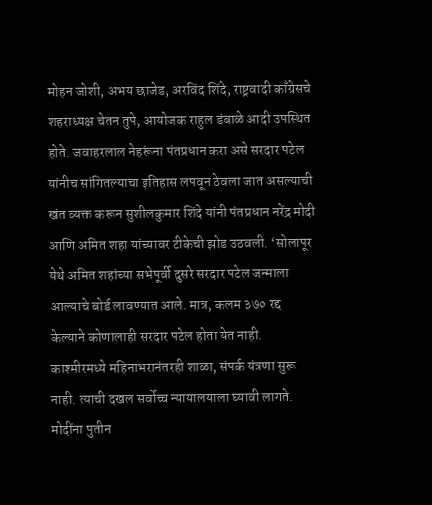मोहन जोशी, अभय छाजेड, अरविंद शिंदे, राष्ट्रवादी काँग्रेसचे शहराध्यक्ष चेतन तुपे, आयोजक राहुल डंबाळे आदी उपस्थित होते. जवाहरलाल नेहरूंना पंतप्रधान करा असे सरदार पटेल यांनीच सांगितल्याचा इतिहास लपवून ठेवला जात असल्याची खंत व्यक्त करून सुशीलकुमार शिंदे यांनी पंतप्रधान नरेंद्र मोदी आणि अमित शहा यांच्यावर टीकेची झोड उठवली. ‘सोलापूर येथे अमित शहांच्या सभेपूर्वी दुसरे सरदार पटेल जन्माला आल्याचे बोर्ड लावण्यात आले. मात्र, कलम ३७० रद्द केल्याने कोणालाही सरदार पटेल होता येत नाही. काश्मीरमध्ये महिनाभरानंतरही शाळा, संपर्क यंत्रणा सुरू नाही. त्याची दखल सर्वोच्च न्यायालयाला घ्यावी लागते. मोदींना पुतीन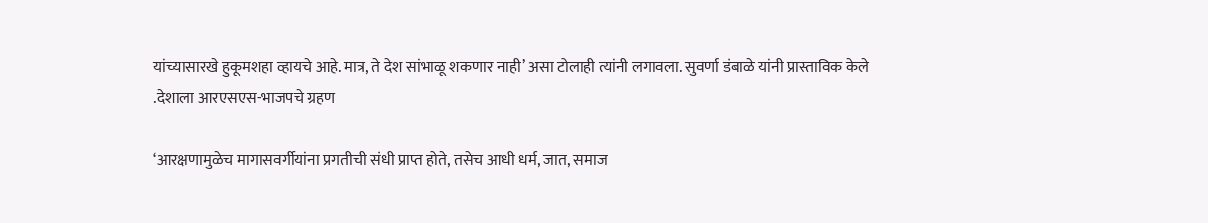यांच्यासारखे हुकूमशहा व्हायचे आहे. मात्र, ते देश सांभाळू शकणार नाही’ असा टोलाही त्यांनी लगावला. सुवर्णा डंबाळे यांनी प्रास्ताविक केले
.देशाला आरएसएस-भाजपचे ग्रहण

‘आरक्षणामुळेच मागासवर्गीयांना प्रगतीची संधी प्राप्त होते, तसेच आधी धर्म, जात, समाज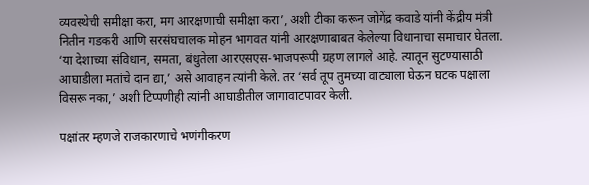व्यवस्थेची समीक्षा करा, मग आरक्षणाची समीक्षा करा’, अशी टीका करून जोगेंद्र कवाडे यांनी केंद्रीय मंत्री नितीन गडकरी आणि सरसंघचालक मोहन भागवत यांनी आरक्षणाबाबत केलेल्या विधानाचा समाचार घेतला. ‘या देशाच्या संविधान, समता, बंधुतेला आरएसएस-भाजपरूपी ग्रहण लागले आहे. त्यातून सुटण्यासाठी आघाडीला मतांचे दान द्या,’ असे आवाहन त्यांनी केले. तर ‘सर्व तूप तुमच्या वाट्याला घेऊन घटक पक्षाला विसरू नका,’ अशी टिप्पणीही त्यांनी आघाडीतील जागावाटपावर केली.

पक्षांतर म्हणजे राजकारणाचे भणंगीकरण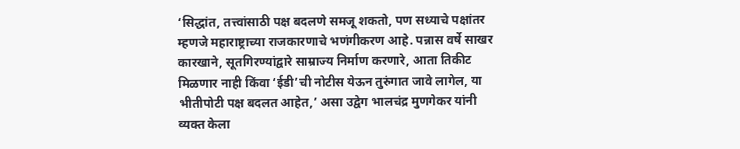‘सिद्धांत, तत्त्वांसाठी पक्ष बदलणे समजू शकतो, पण सध्याचे पक्षांतर म्हणजे महाराष्ट्राच्या राजकारणाचे भणंगीकरण आहे. पन्नास वर्षे साखर कारखाने, सूतगिरण्यांद्वारे साम्राज्य निर्माण करणारे, आता तिकीट मिळणार नाही किंवा ‘ईडी’ची नोटीस येऊन तुरुंगात जावे लागेल, या भीतीपोटी पक्ष बदलत आहेत,’ असा उद्वेग भालचंद्र मुणगेकर यांनी व्यक्त केला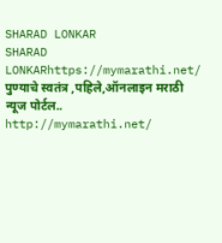SHARAD LONKAR
SHARAD LONKARhttps://mymarathi.net/
पुण्याचे स्वतंत्र ,पहिले,ऑनलाइन मराठी न्यूज पोर्टल.. http://mymarathi.net/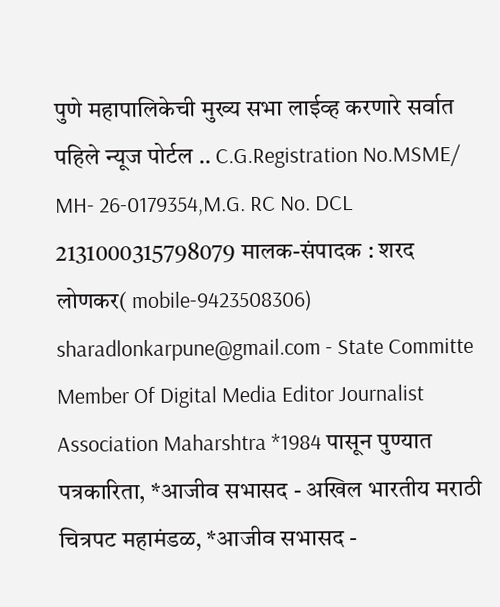पुणे महापालिकेची मुख्य सभा लाईव्ह करणारे सर्वात पहिले न्यूज पोर्टल .. C.G.Registration No.MSME/ MH- 26-0179354,M.G. RC No. DCL 2131000315798079 मालक-संपादक : शरद लोणकर( mobile-9423508306) sharadlonkarpune@gmail.com - State Committe Member Of Digital Media Editor Journalist Association Maharshtra *1984 पासून पुण्यात पत्रकारिता, *आजीव सभासद - अखिल भारतीय मराठी चित्रपट महामंडळ, *आजीव सभासद -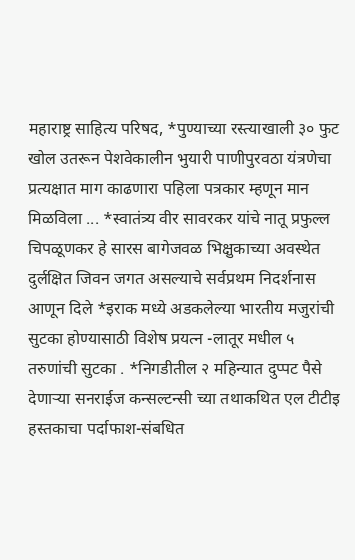महाराष्ट्र साहित्य परिषद, *पुण्याच्या रस्त्याखाली ३० फुट खोल उतरून पेशवेकालीन भुयारी पाणीपुरवठा यंत्रणेचा प्रत्यक्षात माग काढणारा पहिला पत्रकार म्हणून मान मिळविला ... *स्वातंत्र्य वीर सावरकर यांचे नातू प्रफुल्ल चिपळूणकर हे सारस बागेजवळ भिक्षुकाच्या अवस्थेत दुर्लक्षित जिवन जगत असल्याचे सर्वप्रथम निदर्शनास आणून दिले *इराक मध्ये अडकलेल्या भारतीय मजुरांची सुटका होण्यासाठी विशेष प्रयत्न -लातूर मधील ५ तरुणांची सुटका . *निगडीतील २ महिन्यात दुप्पट पैसे देणाऱ्या सनराईज कन्सल्टन्सी च्या तथाकथित एल टीटीइ हस्तकाचा पर्दाफाश-संबधित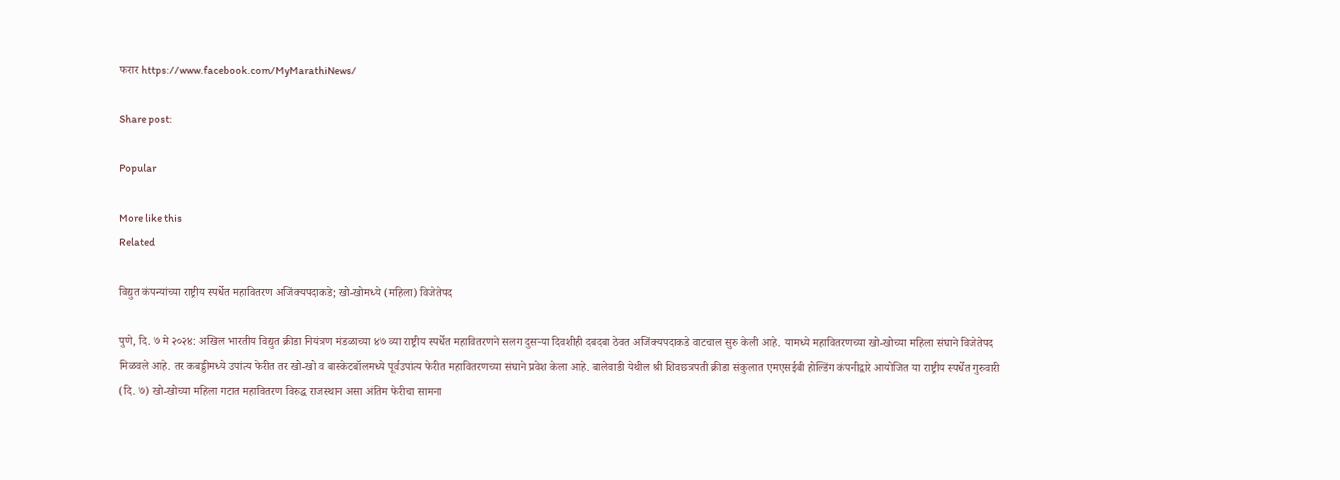फरार https://www.facebook.com/MyMarathiNews/

Share post:

Popular

More like this
Related

विद्युत कंपन्यांच्या राष्ट्रीय स्पर्धेत महावितरण अजिंक्यपदाकडे; खो-खोमध्ये (महिला) विजेतेपद

पुणे, दि. ७ मे २०२४: अखिल भारतीय विद्युत क्रीडा नियंत्रण मंडळाच्या ४७ व्या राष्ट्रीय स्पर्धेत महावितरणने सलग दुसऱ्या दिवशीही दबदबा ठेवत अजिंक्यपदाकडे वाटचाल सुरु केली आहे. यामध्ये महावितरणच्या खो-खोच्या महिला संघाने विजेतेपद मिळवले आहे. तर कबड्डीमध्ये उपांत्य फेरीत तर खो-खो व बास्केटबॉलमध्ये पूर्वउपांत्य फेरीत महावितरणच्या संघाने प्रवेश केला आहे. बालेवाडी येथील श्री शिवछत्रपती क्रीडा संकुलात एमएसईबी होल्डिंग कंपनीद्वारे आयोजित या राष्ट्रीय स्पर्धेत गुरुवारी (दि. ७) खो-खोच्या महिला गटात महावितरण विरुद्ध राजस्थान असा अंतिम फेरीचा सामना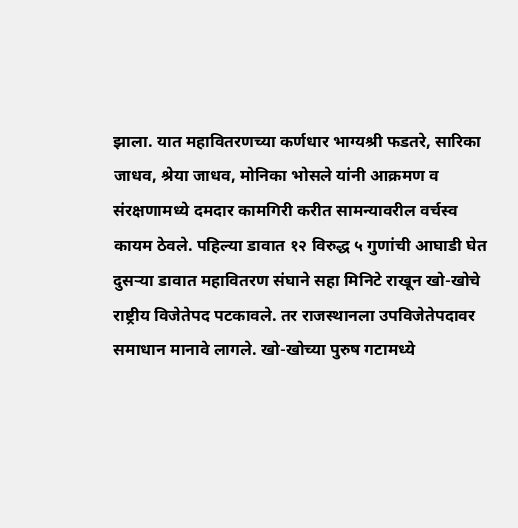झाला. यात महावितरणच्या कर्णधार भाग्यश्री फडतरे, सारिका जाधव, श्रेया जाधव, मोनिका भोसले यांनी आक्रमण व संरक्षणामध्ये दमदार कामगिरी करीत सामन्यावरील वर्चस्व कायम ठेवले. पहिल्या डावात १२ विरुद्ध ५ गुणांची आघाडी घेत दुसऱ्या डावात महावितरण संघाने सहा मिनिटे राखून खो-खोचे राष्ट्रीय विजेतेपद पटकावले. तर राजस्थानला उपविजेतेपदावर समाधान मानावे लागले. खो-खोच्या पुरुष गटामध्ये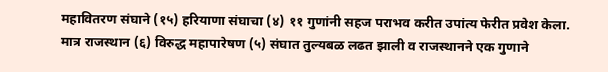महावितरण संघाने (१५) हरियाणा संघाचा (४) ११ गुणांनी सहज पराभव करीत उपांत्य फेरीत प्रवेश केला. मात्र राजस्थान (६) विरुद्ध महापारेषण (५) संघात तुल्यबळ लढत झाली व राजस्थानने एक गुणाने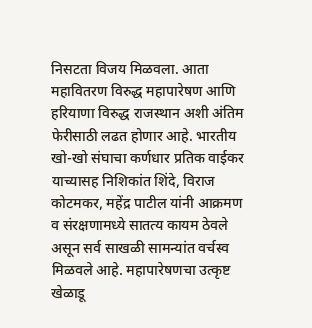निसटता विजय मिळवला. आता महावितरण विरुद्ध महापारेषण आणि हरियाणा विरुद्ध राजस्थान अशी अंतिम फेरीसाठी लढत होणार आहे. भारतीय खो-खो संघाचा कर्णधार प्रतिक वाईकर याच्यासह निशिकांत शिंदे, विराज कोटमकर, महेंद्र पाटील यांनी आक्रमण व संरक्षणामध्ये सातत्य कायम ठेवले असून सर्व साखळी सामन्यांत वर्चस्व मिळवले आहे. महापारेषणचा उत्कृष्ट खेळाडू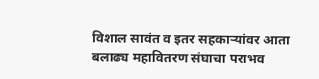विशाल सावंत व इतर सहकाऱ्यांवर आता बलाढ्य महावितरण संघाचा पराभव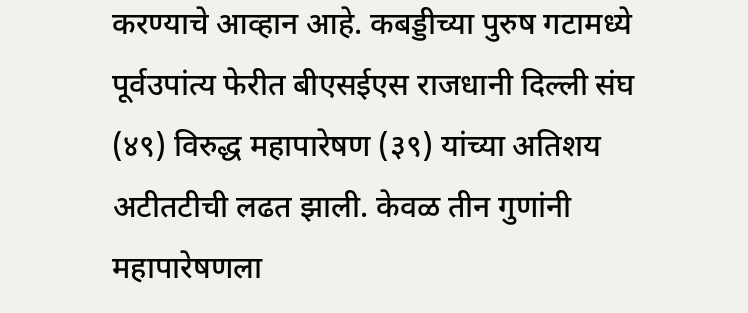करण्याचे आव्हान आहे. कबड्डीच्या पुरुष गटामध्ये पूर्वउपांत्य फेरीत बीएसईएस राजधानी दिल्ली संघ (४९) विरुद्ध महापारेषण (३९) यांच्या अतिशय अटीतटीची लढत झाली. केवळ तीन गुणांनी महापारेषणला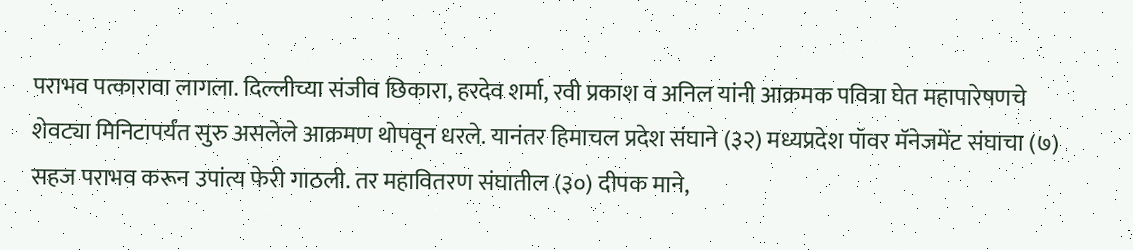पराभव पत्कारावा लागला. दिल्लीच्या संजीव छिकारा, हरदेव शर्मा, रवी प्रकाश व अनिल यांनी आक्रमक पवित्रा घेत महापारेषणचे शेवट्या मिनिटापर्यंत सुरु असलेले आक्रमण थोपवून धरले. यानंतर हिमाचल प्रदेश संघाने (३२) मध्यप्रदेश पॉवर मॅनेजमेंट संघाचा (७) सहज पराभव करून उपांत्य फेरी गाठली. तर महावितरण संघातील (३०) दीपक माने,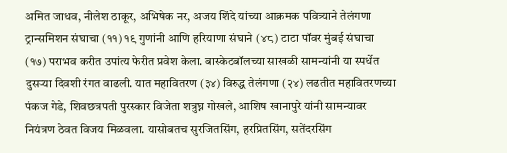अमित जाधव, नीलेश ठाकूर, अभिषेक नर, अजय शिंदे यांच्या आक्रमक पवित्र्याने तेलंगणा ट्रान्समिशन संघाचा (११) १९ गुणांनी आणि हरियाणा संघाने (४८) टाटा पॉवर मुंबई संघाचा (१७) पराभव करीत उपांत्य फेरीत प्रवेश केला. बास्केटबॉलच्या साखळी सामन्यांनी या स्पर्धेत दुसऱ्या दिवशी रंगत वाढली. यात महावितरण (३४) विरुद्ध तेलंगणा (२४) लढतीत महावितरणच्या पंकज गेडे, शिवछत्रपती पुरस्कार विजेता शत्रुघ्न गोखले, आशिष खानापुरे यांनी सामन्यावर नियंत्रण ठेवत विजय मिळवला. यासोबतच सुरजितसिंग, हरप्रितसिंग, सतेंदरसिंग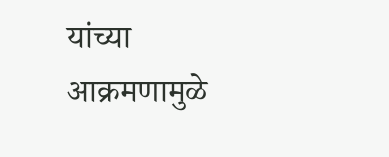यांच्या आक्रमणामुळे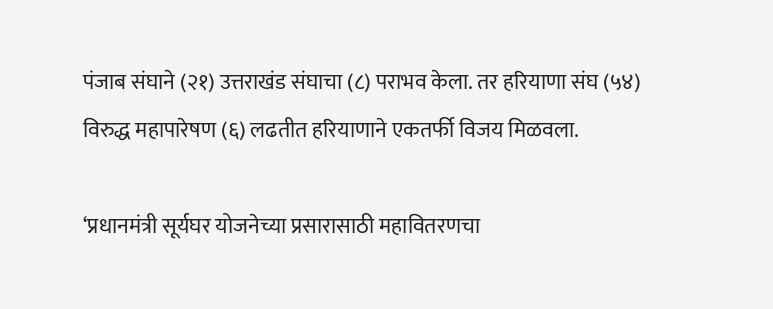पंजाब संघाने (२१) उत्तराखंड संघाचा (८) पराभव केला. तर हरियाणा संघ (५४) विरुद्ध महापारेषण (६) लढतीत हरियाणाने एकतर्फी विजय मिळवला.

‘प्रधानमंत्री सूर्यघर योजनेच्या प्रसारासाठी महावितरणचा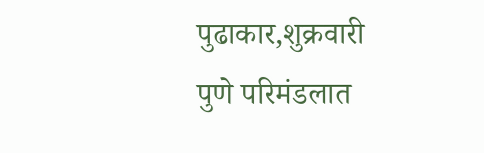पुढाकार,शुक्रवारी पुणे परिमंडलात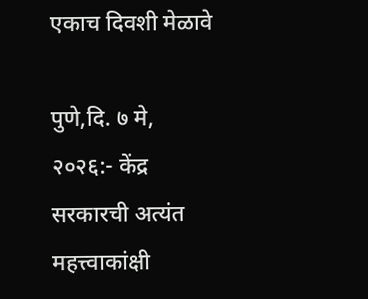एकाच दिवशी मेळावे

पुणे,दि. ७ मे, २०२६:- केंद्र सरकारची अत्यंत महत्त्वाकांक्षी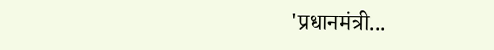'प्रधानमंत्री...